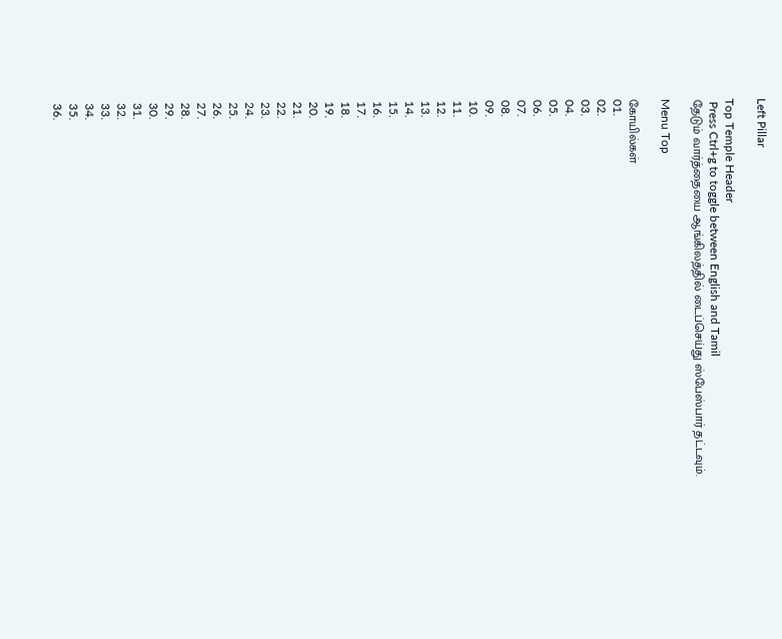Left Pillar

Top Temple Header
 Press Ctrl+g to toggle between English and Tamil
தேடும் வார்த்தையை ஆங்கிலத்தில் டைப்செய்து ஸ்பேஸ்பார் தட்டவும்.

Menu Top

கோயில்கள்
01.
02.
03.
04.
05.
06.
07.
08.
09.
10.
11.
12.
13.
14.
15.
16.
17.
18.
19.
20.
21.
22.
23.
24.
25.
26.
27.
28.
29.
30.
31.
32.
33.
34.
35.
36.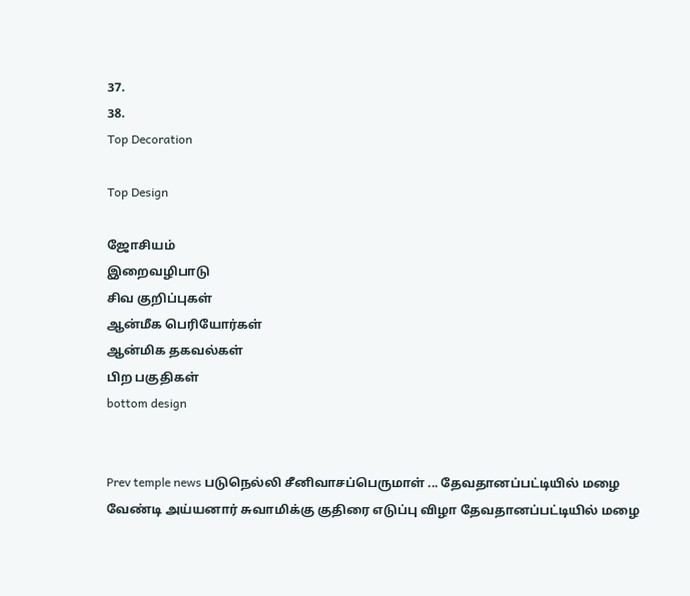37.
38.
Top Decoration

Top Design

ஜோசியம்
இறைவழிபாடு
சிவ குறிப்புகள்
ஆன்மீக பெரியோர்கள்
ஆன்மிக தகவல்கள்
பிற பகுதிகள்
bottom design


Prev temple news படுநெல்லி சீனிவாசப்பெருமாள் ... தேவதானப்பட்டியில் மழை வேண்டி அய்யனார் சுவாமிக்கு குதிரை எடுப்பு விழா தேவதானப்பட்டியில் மழை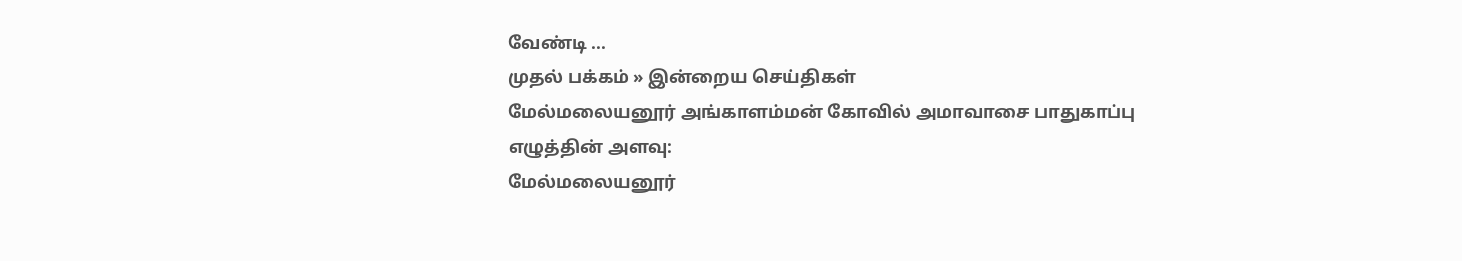வேண்டி ...
முதல் பக்கம் » இன்றைய செய்திகள்
மேல்மலையனூர் அங்காளம்மன் கோவில் அமாவாசை பாதுகாப்பு
எழுத்தின் அளவு:
மேல்மலையனூர்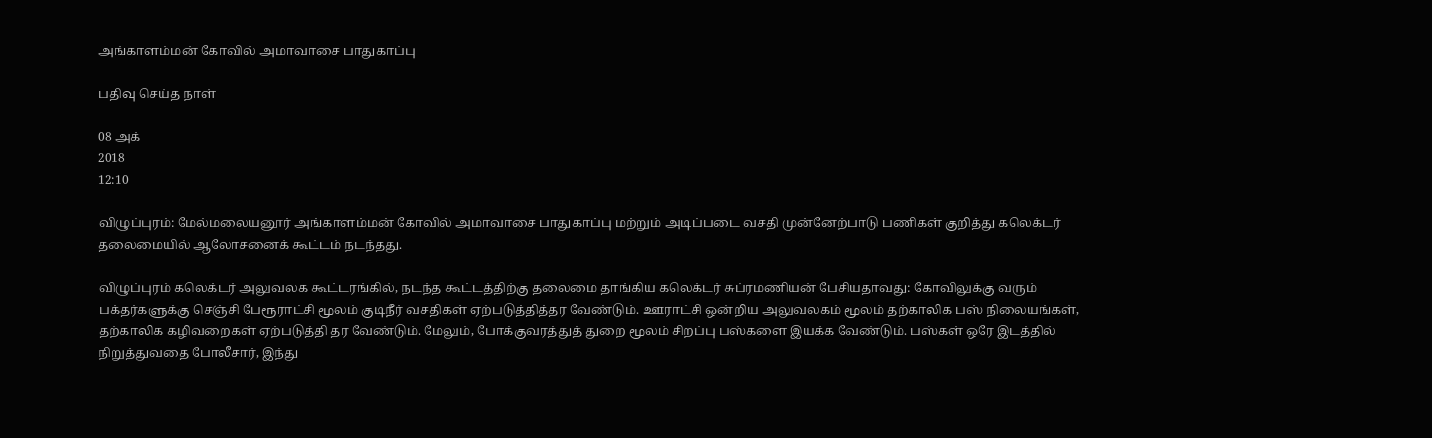அங்காளம்மன் கோவில் அமாவாசை பாதுகாப்பு

பதிவு செய்த நாள்

08 அக்
2018
12:10

விழுப்புரம்: மேல்மலையனூர் அங்காளம்மன் கோவில் அமாவாசை பாதுகாப்பு மற்றும் அடிப்படை வசதி முன்னேற்பாடு பணிகள் குறித்து கலெக்டர் தலைமையில் ஆலோசனைக் கூட்டம் நடந்தது.

விழுப்புரம் கலெக்டர் அலுவலக கூட்டரங்கில், நடந்த கூட்டத்திற்கு தலைமை தாங்கிய கலெக்டர் சுப்ரமணியன் பேசியதாவது: கோவிலுக்கு வரும் பக்தர்களுக்கு செஞ்சி பேரூராட்சி மூலம் குடிநீர் வசதிகள் ஏற்படுத்தித்தர வேண்டும். ஊராட்சி ஒன்றிய அலுவலகம் மூலம் தற்காலிக பஸ் நிலையங்கள், தற்காலிக கழிவறைகள் ஏற்படுத்தி தர வேண்டும். மேலும், போக்குவரத்துத் துறை மூலம் சிறப்பு பஸ்களை இயக்க வேண்டும். பஸ்கள் ஒரே இடத்தில் நிறுத்துவதை போலீசார், இந்து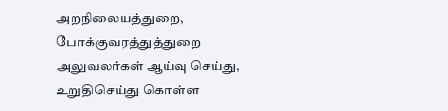அறநிலையத்துறை, போக்குவரத்துத்துறை அலுவலர்கள் ஆய்வு செய்து, உறுதிசெய்து கொள்ள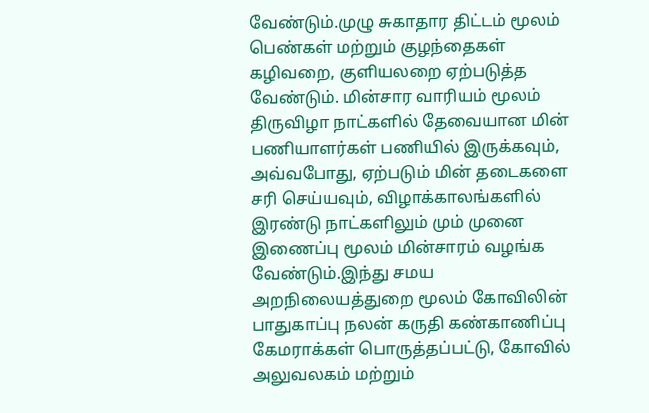வேண்டும்.முழு சுகாதார திட்டம் மூலம் பெண்கள் மற்றும் குழந்தைகள் கழிவறை, குளியலறை ஏற்படுத்த வேண்டும். மின்சார வாரியம் மூலம் திருவிழா நாட்களில் தேவையான மின் பணியாளர்கள் பணியில் இருக்கவும், அவ்வபோது, ஏற்படும் மின் தடைகளை சரி செய்யவும், விழாக்காலங்களில் இரண்டு நாட்களிலும் மும் முனை இணைப்பு மூலம் மின்சாரம் வழங்க வேண்டும்.இந்து சமய அறநிலையத்துறை மூலம் கோவிலின் பாதுகாப்பு நலன் கருதி கண்காணிப்பு கேமராக்கள் பொருத்தப்பட்டு, கோவில் அலுவலகம் மற்றும்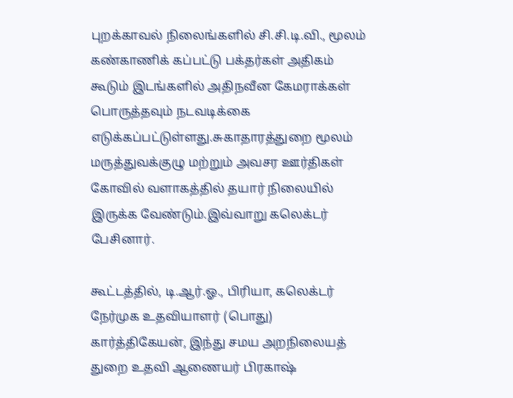புறக்காவல் நிலைங்களில் சி.சி.டி.வி., மூலம் கண்காணிக் கப்பட்டு பக்தர்கள் அதிகம் கூடும் இடங்களில் அதிநவீன கேமராக்கள் பொருத்தவும் நடவடிக்கை எடுக்கப்பட்டுள்ளது.சுகாதாரத்துறை மூலம் மருத்துவக்குழு மற்றும் அவசர ஊர்திகள் கோவில் வளாகத்தில் தயார் நிலையில் இருக்க வேண்டும்.இவ்வாறு கலெக்டர் பேசினார்.

கூட்டத்தில், டி.ஆர்.ஓ., பிரியா, கலெக்டர் நேர்முக உதவியாளர் (பொது) கார்த்திகேயன், இந்து சமய அறநிலையத் துறை உதவி ஆணையர் பிரகாஷ்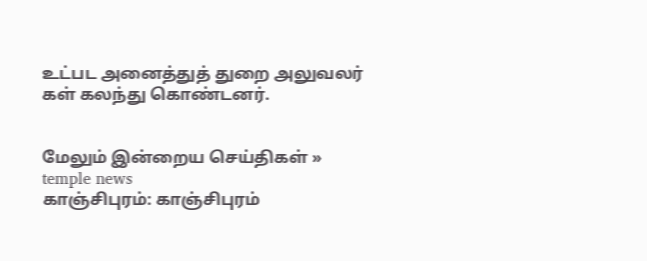உட்பட அனைத்துத் துறை அலுவலர் கள் கலந்து கொண்டனர்.


மேலும் இன்றைய செய்திகள் »
temple news
காஞ்சிபுரம்: காஞ்சிபுரம்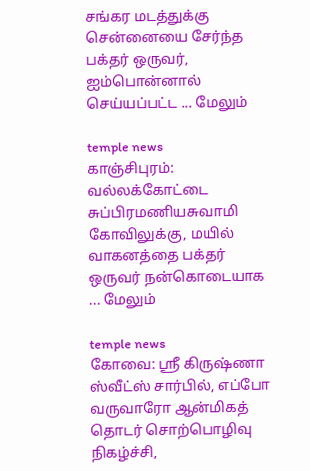சங்கர மடத்துக்கு சென்னையை சேர்ந்த பக்தர் ஒருவர், ஐம்பொன்னால் செய்யப்பட்ட ... மேலும்

temple news
காஞ்சிபுரம்: வல்லக்கோட்டை சுப்பிரமணியசுவாமி கோவிலுக்கு, மயில் வாகனத்தை பக்தர் ஒருவர் நன்கொடையாக ... மேலும்

temple news
கோவை: ஸ்ரீ கிருஷ்ணா ஸ்வீட்ஸ் சார்பில், எப்போ வருவாரோ ஆன்மிகத் தொடர் சொற்பொழிவு நிகழ்ச்சி,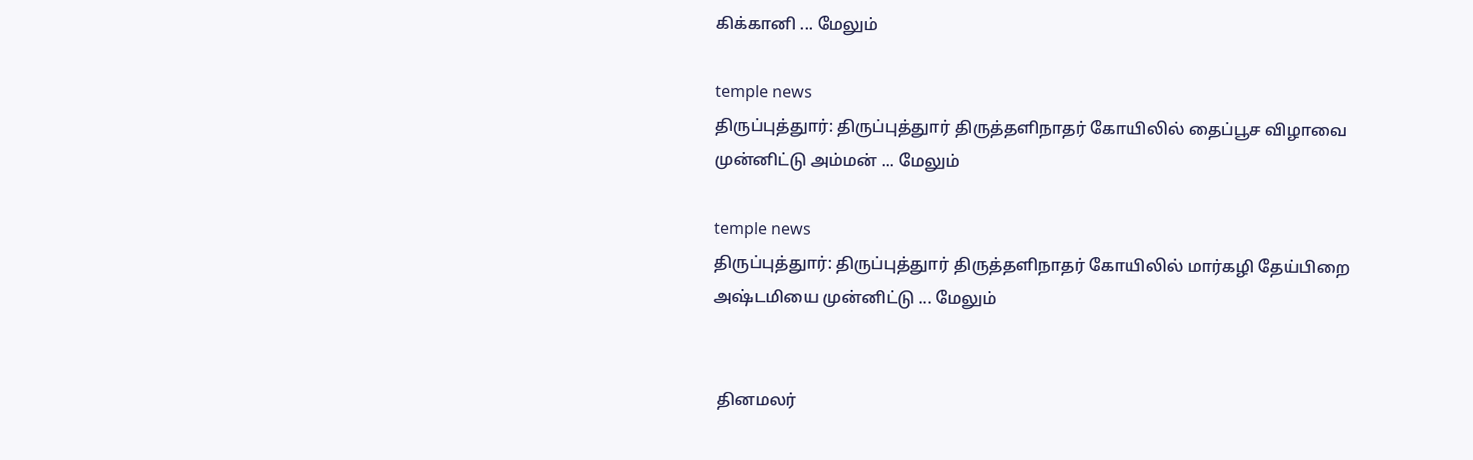கிக்கானி ... மேலும்

temple news
திருப்புத்துார்: திருப்புத்துார் திருத்தளிநாதர் கோயிலில் தைப்பூச விழாவை முன்னிட்டு அம்மன் ... மேலும்

temple news
திருப்புத்துார்: திருப்புத்துார் திருத்தளிநாதர் கோயிலில் மார்கழி தேய்பிறை அஷ்டமியை முன்னிட்டு ... மேலும்


 தினமலர்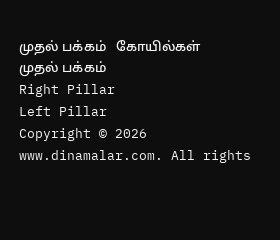முதல் பக்கம்   கோயில்கள் முதல் பக்கம்
Right Pillar
Left Pillar
Copyright © 2026 www.dinamalar.com. All rights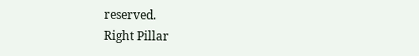reserved.
Right Pillar